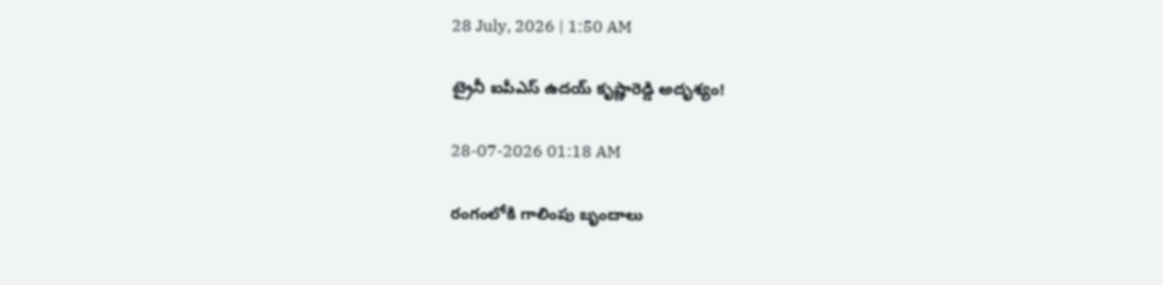28 July, 2026 | 1:50 AM

ట్రైనీ ఐపీఎస్ ఉదయ్ కృష్ణారెడ్డి అదృశ్యం!

28-07-2026 01:18 AM

రంగంలోకి గాలింపు బృందాలు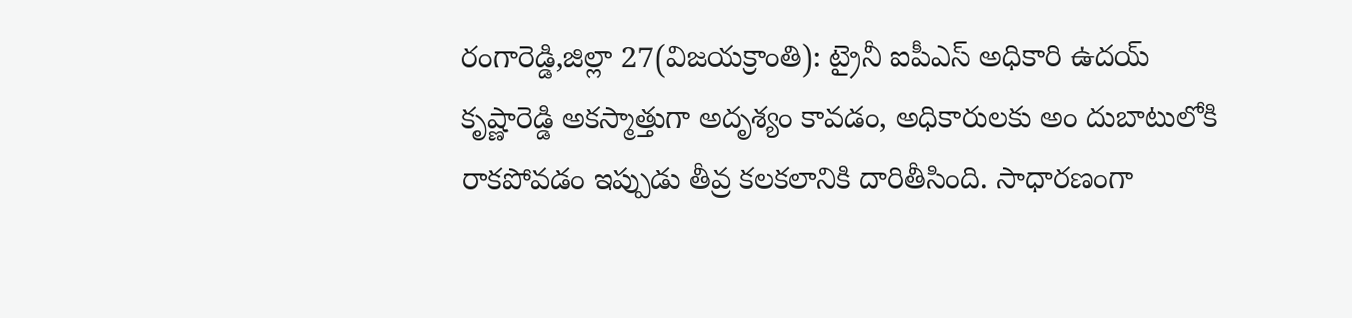రంగారెడ్డి,జిల్లా 27(విజయక్రాంతి): ట్రైనీ ఐపీఎస్ అధికారి ఉదయ్ కృష్ణారెడ్డి అకస్మాత్తుగా అదృశ్యం కావడం, అధికారులకు అం దుబాటులోకి రాకపోవడం ఇప్పుడు తీవ్ర కలకలానికి దారితీసింది. సాధారణంగా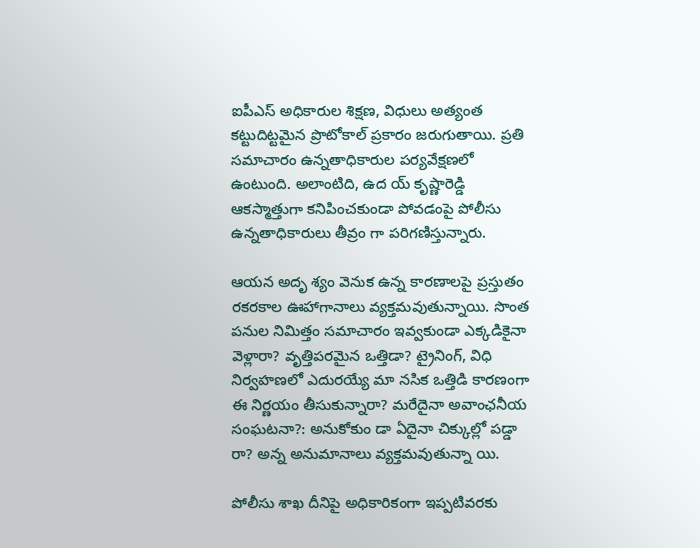ఐపీఎస్ అధికారుల శిక్షణ, విధులు అత్యంత కట్టుదిట్టమైన ప్రొటోకాల్ ప్రకారం జరుగుతాయి. ప్రతి సమాచారం ఉన్నతాధికారుల పర్యవేక్షణలో ఉంటుంది. అలాంటిది, ఉద య్ కృష్ణారెడ్డి ఆకస్మాత్తుగా కనిపించకుండా పోవడంపై పోలీసు ఉన్నతాధికారులు తీవ్రం గా పరిగణిస్తున్నారు.

ఆయన అదృ శ్యం వెనుక ఉన్న కారణాలపై ప్రస్తుతం రకరకాల ఊహాగానాలు వ్యక్తమవుతున్నాయి. సొంత పనుల నిమిత్తం సమాచారం ఇవ్వకుండా ఎక్కడికైనా వెళ్లారా? వృత్తిపరమైన ఒత్తిడా? ట్రైనింగ్, విధి నిర్వహణలో ఎదురయ్యే మా నసిక ఒత్తిడి కారణంగా ఈ నిర్ణయం తీసుకున్నారా? మరేదైనా అవాంఛనీయ సంఘటనా?: అనుకోకుం డా ఏదైనా చిక్కుల్లో పడ్డా రా? అన్న అనుమానాలు వ్యక్తమవుతున్నా యి.

పోలీసు శాఖ దీనిపై అధికారికంగా ఇప్పటివరకు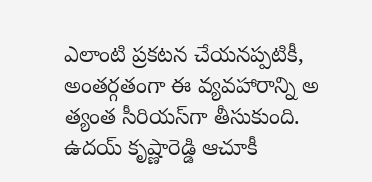ఎలాంటి ప్రకటన చేయనప్పటికీ, అంతర్గతంగా ఈ వ్యవహారాన్ని అ త్యంత సీరియస్‌గా తీసుకుంది. ఉదయ్ కృష్ణారెడ్డి ఆచూకీ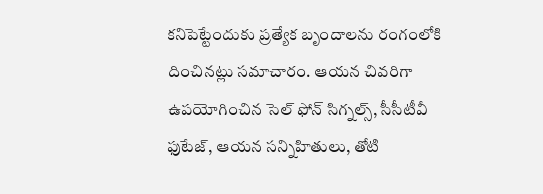కనిపెట్టేందుకు ప్రత్యేక బృందాలను రంగంలోకి దించినట్లు సమాచారం. ఆయన చివరిగా ఉపయోగించిన సెల్ ఫోన్ సిగ్నల్స్, సీసీటీవీ ఫుటేజ్, ఆయన సన్నిహితులు, తోటి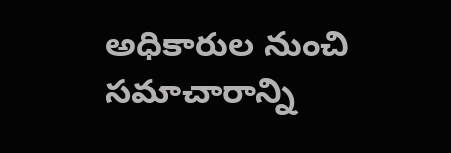అధికారుల నుంచి సమాచారాన్ని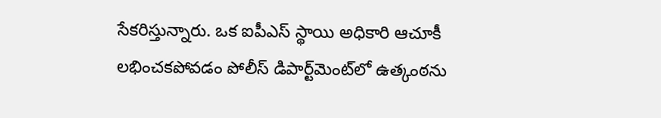సేకరిస్తున్నారు. ఒక ఐపీఎస్ స్థాయి అధికారి ఆచూకీ లభించకపోవడం పోలీస్ డిపార్ట్‌మెంట్‌లో ఉత్కంఠను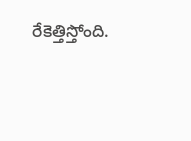రేకెత్తిస్తోంది.